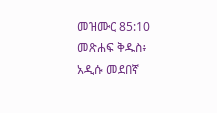መዝሙር 85:10 መጽሐፍ ቅዱስ፥ አዲሱ መደበኛ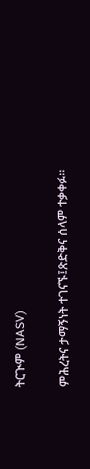ትርጒም (NASV)

ምሕረትና ታማኝነት ተገናኙ፤ጽድቅና ሰላም ተቃቀፉ።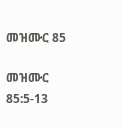መዝሙር 85

መዝሙር 85:5-13